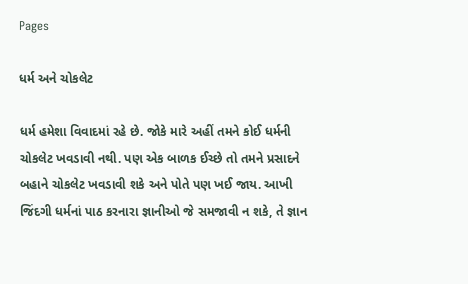Pages

ધર્મ અને ચોકલેટ

ધર્મ હમેશા વિવાદમાં રહે છે. જોકે મારે અહીં તમને કોઈ ધર્મની ચોકલેટ ખવડાવી નથી. પણ એક બાળક ઈચ્છે તો તમને પ્રસાદને બહાને ચોકલેટ ખવડાવી શકે અને પોતે પણ ખઈ જાય. આખી જિંદગી ધર્મનાં પાઠ કરનારા જ્ઞાનીઓ જે સમજાવી ન શકે, તે જ્ઞાન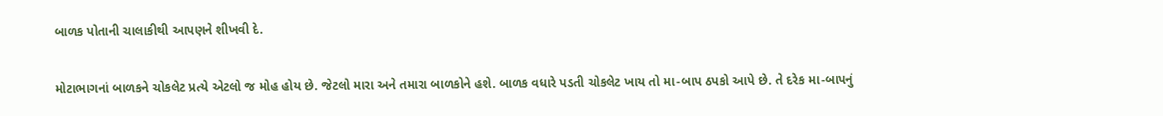બાળક પોતાની ચાલાકીથી આપણને શીખવી દે.

મોટાભાગનાં બાળકને ચોકલેટ પ્રત્યે એટલો જ મોહ હોય છે. જેટલો મારા અને તમારા બાળકોને હશે. બાળક વધારે પડતી ચોકલેટ ખાય તો મા-બાપ ઠપકો આપે છે. તે દરેક મા-બાપનું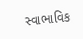સ્વાભાવિક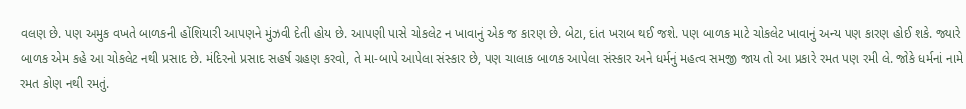વલણ છે. પણ અમુક વખતે બાળકની હોંશિયારી આપણને મુંઝવી દેતી હોય છે. આપણી પાસે ચોકલેટ ન ખાવાનું એક જ કારણ છે. બેટા, દાંત ખરાબ થઈ જશે. પણ બાળક માટે ચોકલેટ ખાવાનું અન્ય પણ કારણ હોઈ શકે. જ્યારે બાળક એમ કહે આ ચોકલેટ નથી પ્રસાદ છે. મંદિરનો પ્રસાદ સહર્ષ ગ્રહણ કરવો, તે મા-બાપે આપેલા સંસ્કાર છે, પણ ચાલાક બાળક આપેલા સંસ્કાર અને ધર્મનું મહત્વ સમજી જાય તો આ પ્રકારે રમત પણ રમી લે. જોકે ધર્મનાં નામે રમત કોણ નથી રમતું.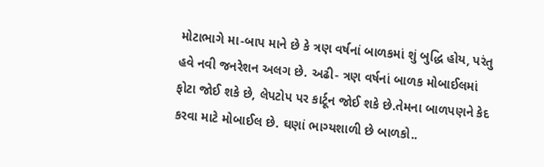મોટાભાગે મા-બાપ માને છે કે ત્રણ વર્ષનાં બાળકમાં શું બુદ્ધિ હોય, પરંતુ હવે નવી જનરેશન અલગ છે. અઢી- ત્રણ વર્ષનાં બાળક મોબાઈલમાં ફોટા જોઈ શકે છે, લેપટોપ પર કાર્ટૂન જોઈ શકે છે.તેમના બાળપણને કેદ કરવા માટે મોબાઈલ છે. ઘણાં ભાગ્યશાળી છે બાળકો..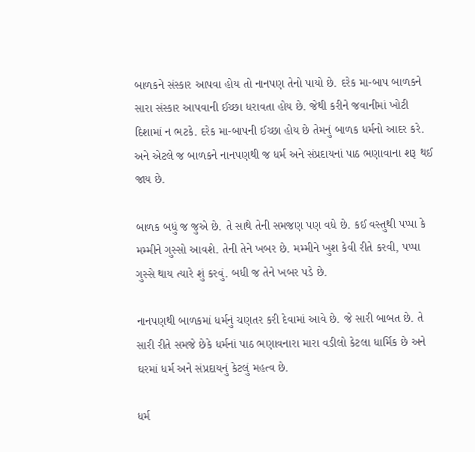બાળકને સંસ્કાર આપવા હોય તો નાનપણ તેનો પાયો છે. દરેક મા-બાપ બાળકને સારા સંસ્કાર આપવાની ઈચ્છા ધરાવતા હોય છે. જેથી કરીને જવાનીમાં ખોટી દિશામાં ન ભટકે. દરેક મા-બાપની ઈચ્છા હોય છે તેમનું બાળક ધર્મનો આદર કરે. અને એટલે જ બાળકને નાનપણથી જ ધર્મ અને સંપ્રદાયનાં પાઠ ભણાવાના શરૂ થઈ જાય છે.

બાળક બધું જ જુએ છે. તે સાથે તેની સમજણ પણ વધે છે. કઈ વસ્તુથી પપ્પા કે મમ્મીને ગુસ્સો આવશે. તેની તેને ખબર છે. મમ્મીને ખુશ કેવી રીતે કરવી, પપ્પા ગુસ્સે થાય ત્યારે શું કરવું. બધી જ તેને ખબર પડે છે.

નાનપણથી બાળકમાં ધર્મનું ચણતર કરી દેવામાં આવે છે. જે સારી બાબત છે. તે સારી રીતે સમજે છેકે ધર્મનાં પાઠ ભણાવનારા મારા વડીલો કેટલા ધાર્મિક છે અને ઘરમાં ધર્મ અને સંપ્રદાયનું કેટલું મહત્વ છે.

ધર્મ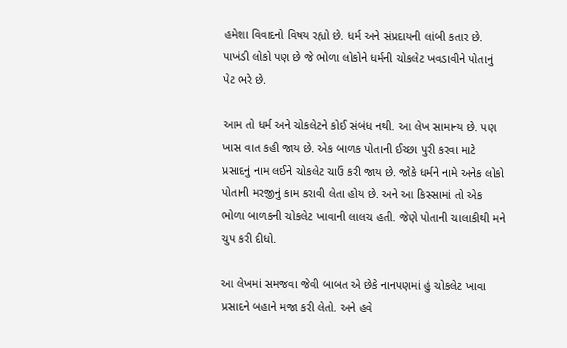હમેશા વિવાદનો વિષય રહ્યો છે. ધર્મ અને સંપ્રદાયની લાંબી કતાર છે. પાખંડી લોકો પણ છે જે ભોળા લોકોને ધર્મની ચોકલેટ ખવડાવીને પોતાનું પેટ ભરે છે.

આમ તો ધર્મ અને ચોકલેટને કોઈ સંબંધ નથી. આ લેખ સામાન્ય છે. પણ ખાસ વાત કહી જાય છે. એક બાળક પોતાની ઈચ્છા પુરી કરવા માટે પ્રસાદનું નામ લઈને ચોકલેટ ચાઉં કરી જાય છે. જોકે ધર્મને નામે અનેક લોકો પોતાની મરજીનું કામ કરાવી લેતા હોય છે. અને આ કિસ્સામાં તો એક ભોળા બાળકની ચોકલેટ ખાવાની લાલચ હતી. જેણે પોતાની ચાલાકીથી મને ચુપ કરી દીધો.

આ લેખમાં સમજવા જેવી બાબત એ છેકે નાનપણમાં હું ચોકલેટ ખાવા પ્રસાદને બહાને મજા કરી લેતો. અને હવે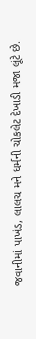જવાનીમાં પાખંડ, લાલચ મને ધર્મની ચોકલેટ દેખાડી મજા લૂંટે છે.